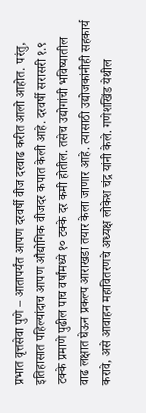प्रभात वृत्तसेवा पुणे – आतापर्यंत आपण दरवर्षी वीज दरवाढ करीत आलो आहोत. परंतु, इतिहासात पहिल्यांदाच आपण औद्योगिक वीजदर कपात केली आहे. दरवर्षी सरासरी १.९ टक्के प्रमाणे पुढील पाच वर्षांमध्ये १० टक्के दर कमी होतील. तसेच उद्योगांची भविष्यातील वाढ लक्षात घेऊन प्रकल्प आराखडा तयार केला जाणार आहे. त्यासाठी उद्योजकांनीही सहकार्य करावे, असे आवाहन महावितरणचे अध्यक्ष लोकेश चंद्र यांनी केले. गणेशखिंड येथील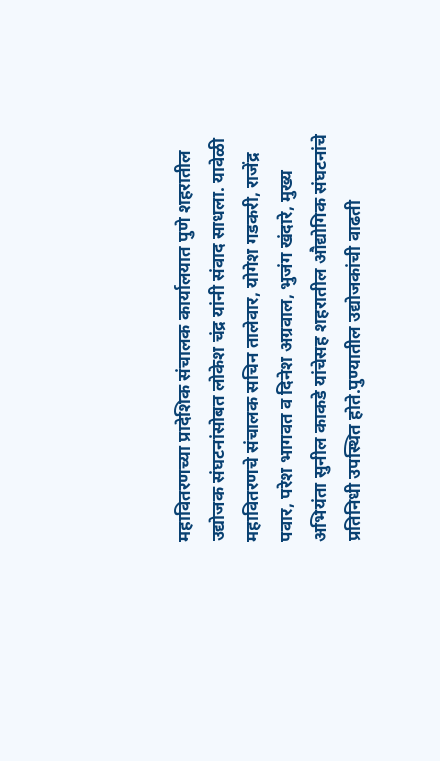महावितरणच्या प्रादेशिक संचालक कार्यालयात पुणे शहरातील उद्योजक संघटनांसोबत लोकेश चंद्र यांनी संवाद साधला. यावेळी महावितरणचे संचालक सचिन तालेवार, योगेश गडकरी, राजेंद्र पवार, परेश भागवत व दिनेश अग्रवाल, भुजंग खंदारे, मुख्य अभियंता सुनील काकडे यांचेसह शहरातील औद्योगिक संघटनांचे प्रतिनिधी उपस्थित होते.पुण्यातील उद्योजकांची वाढती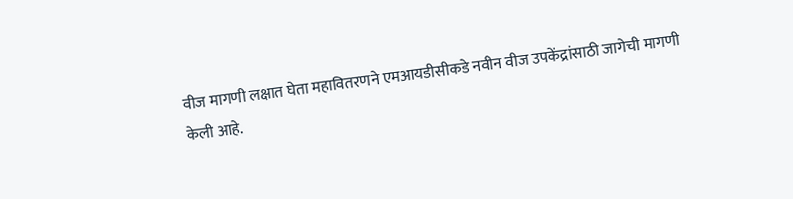वीज मागणी लक्षात घेता महावितरणने एमआयडीसीकडे नवीन वीज उपकेंद्रांसाठी जागेची मागणी केली आहे.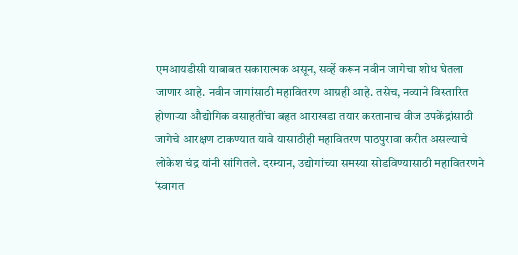एमआयडीसी याबाबत सकारात्मक असून, सर्व्हे करून नवीन जागेचा शोध घेतला जाणार आहे. नवीन जागांसाठी महावितरण आग्रही आहे. तसेच, नव्याने विस्तारित होणाऱ्या औद्योगिक वसाहतींचा बहृत आराखडा तयार करतानाच वीज उपकेंद्रांसाठी जागेचे आरक्षण टाकण्यात यावे यासाठीही महावितरण पाठपुरावा करीत असल्याचे लोकेश चंद्र यांनी सांगितले. दरम्यान, उद्योगांच्या समस्या सोडविण्यासाठी महावितरणने ‘स्वागत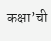कक्षा’ची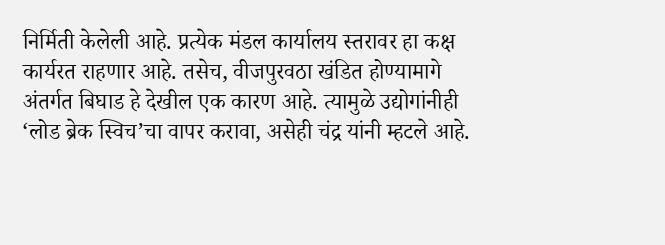निर्मिती केलेली आहे. प्रत्येक मंडल कार्यालय स्तरावर हा कक्ष कार्यरत राहणार आहे. तसेच, वीजपुरवठा खंडित होण्यामागे अंतर्गत बिघाड हे देखील एक कारण आहे. त्यामुळे उद्योगांनीही ‘लोड ब्रेक स्विच’चा वापर करावा, असेही चंद्र यांनी म्हटले आहे.